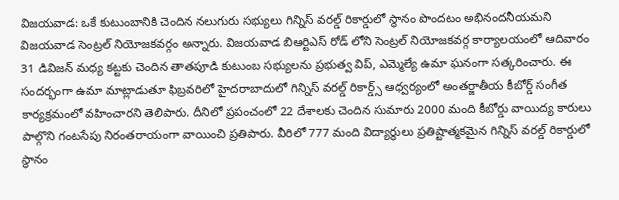విజయవాడ: ఒకే కుటుంబానికి చెందిన నలుగురు సభ్యులు గిన్నిస్ వరల్డ్ రికార్డులో స్థానం పొందటం అభినందనీయమని విజయవాడ సెంట్రల్ నియోజకవర్గం అన్నారు. విజయవాడ బిఆర్టిఎస్ రోడ్ లోని సెంట్రల్ నియోజకవర్గ కార్యాలయంలో ఆదివారం 31 డివిజన్ మధ్య కట్టకు చెందిన తాతపూడి కుటుంబ సభ్యులను ప్రభుత్వ విప్, ఎమ్మెల్యే ఉమా ఘనంగా సత్కరించారు. ఈ సందర్భంగా ఉమా మాట్లాడుతూ ఫిబ్రవరిలో హైదరాబాదులో గిన్నిస్ వరల్డ్ రికార్డ్స్ ఆధ్వర్యంలో అంతర్జాతీయ కీబోర్డ్ సంగీత కార్యక్రమంలో వహించారని తెలిపారు. దీనిలో ప్రపంచంలో 22 దేశాలకు చెందిన సుమారు 2000 మంది కీబోర్డు వాయిద్య కారులు పాల్గొని గంటసేపు నిరంతరాయంగా వాయించి ప్రతిపారు. వీరిలో 777 మంది విద్యార్థులు ప్రతిష్టాత్మకమైన గిన్నిస్ వరల్డ్ రికార్డులో స్థానం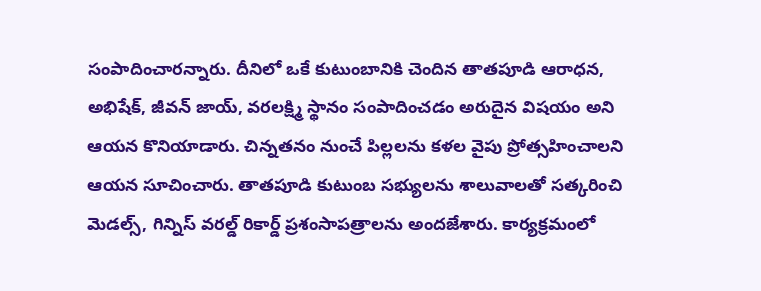సంపాదించారన్నారు. దీనిలో ఒకే కుటుంబానికి చెందిన తాతపూడి ఆరాధన, అభిషేక్, జీవన్ జాయ్, వరలక్ష్మి స్థానం సంపాదించడం అరుదైన విషయం అని ఆయన కొనియాడారు. చిన్నతనం నుంచే పిల్లలను కళల వైపు ప్రోత్సహించాలని ఆయన సూచించారు. తాతపూడి కుటుంబ సభ్యులను శాలువాలతో సత్కరించి మెడల్స్, గిన్నిస్ వరల్డ్ రికార్డ్ ప్రశంసాపత్రాలను అందజేశారు. కార్యక్రమంలో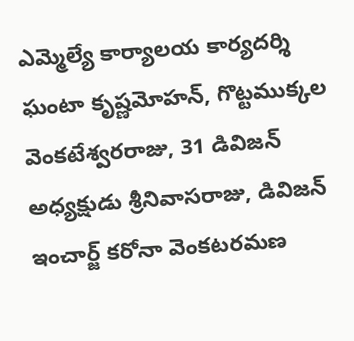ఎమ్మెల్యే కార్యాలయ కార్యదర్శి ఘంటా కృష్ణమోహన్, గొట్టముక్కల వెంకటేశ్వరరాజు, 31 డివిజన్ అధ్యక్షుడు శ్రీనివాసరాజు, డివిజన్ ఇంచార్జ్ కరోనా వెంకటరమణ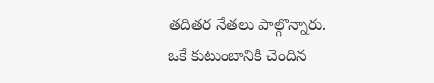తదితర నేతలు పాల్గొన్నారు.
ఒకే కుటుంబానికి చెందిన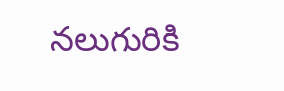నలుగురికి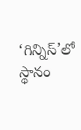‘గిన్నిస్’లో స్థానం